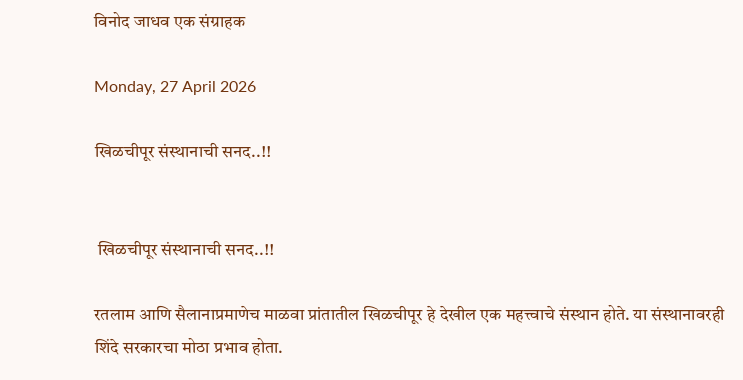विनोद जाधव एक संग्राहक

Monday, 27 April 2026

खिळचीपूर संस्थानाची सनद..!!


 खिळचीपूर संस्थानाची सनद..!!

रतलाम आणि सैलानाप्रमाणेच माळवा प्रांतातील खिळचीपूर हे देखील एक महत्त्वाचे संस्थान होते. या संस्थानावरही शिंदे सरकारचा मोठा प्रभाव होता.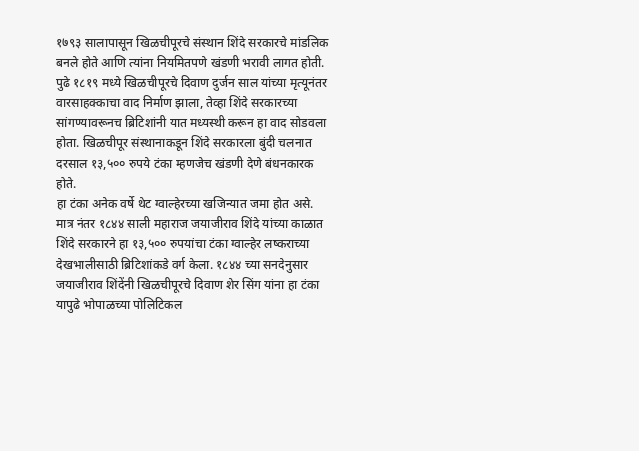१७९३ सालापासून खिळचीपूरचे संस्थान शिंदे सरकारचे मांडलिक बनले होते आणि त्यांना नियमितपणे खंडणी भरावी लागत होती.
पुढे १८१९ मध्ये खिळचीपूरचे दिवाण दुर्जन साल यांच्या मृत्यूनंतर वारसाहक्काचा वाद निर्माण झाला, तेव्हा शिंदे सरकारच्या सांगण्यावरूनच ब्रिटिशांनी यात मध्यस्थी करून हा वाद सोडवला होता. खिळचीपूर संस्थानाकडून शिंदे सरकारला बुंदी चलनात दरसाल १३,५०० रुपये टंका म्हणजेच खंडणी देणे बंधनकारक होते.
हा टंका अनेक वर्षे थेट ग्वाल्हेरच्या खजिन्यात जमा होत असे. मात्र नंतर १८४४ साली महाराज जयाजीराव शिंदे यांच्या काळात शिंदे सरकारने हा १३,५०० रुपयांचा टंका ग्वाल्हेर लष्कराच्या देखभालीसाठी ब्रिटिशांकडे वर्ग केला. १८४४ च्या सनदेनुसार जयाजीराव शिंदेंनी खिळचीपूरचे दिवाण शेर सिंग यांना हा टंका यापुढे भोपाळच्या पोलिटिकल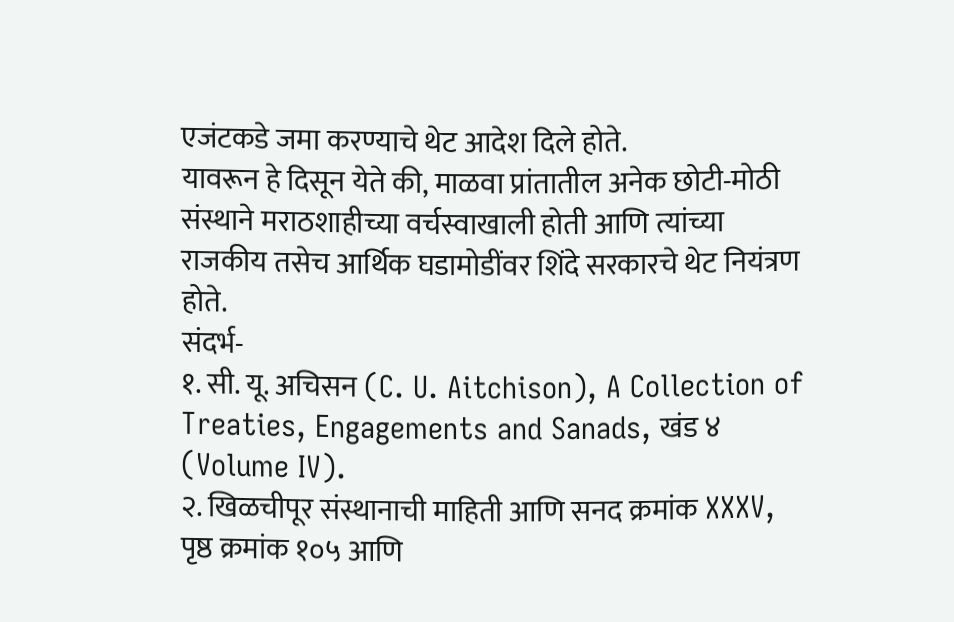एजंटकडे जमा करण्याचे थेट आदेश दिले होते.
यावरून हे दिसून येते की, माळवा प्रांतातील अनेक छोटी-मोठी संस्थाने मराठशाहीच्या वर्चस्वाखाली होती आणि त्यांच्या राजकीय तसेच आर्थिक घडामोडींवर शिंदे सरकारचे थेट नियंत्रण होते.
संदर्भ-
१. सी. यू. अचिसन (C. U. Aitchison), A Collection of Treaties, Engagements and Sanads, खंड ४ (Volume IV).
२. खिळचीपूर संस्थानाची माहिती आणि सनद क्रमांक XXXV, पृष्ठ क्रमांक १०५ आणि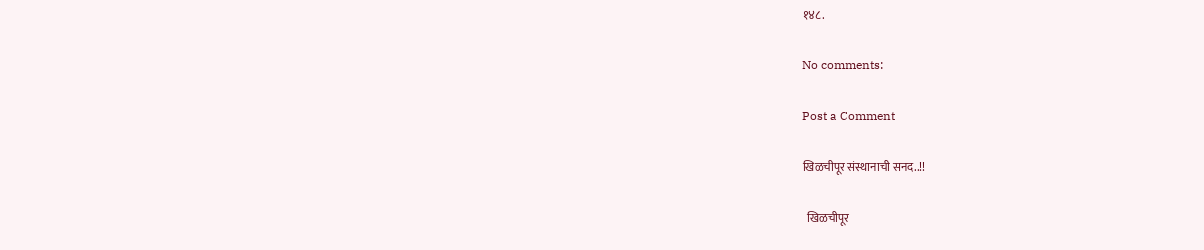१४८.

No comments:

Post a Comment

खिळचीपूर संस्थानाची सनद..!!

  खिळचीपूर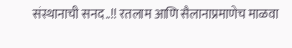संस्थानाची सनद..!! रतलाम आणि सैलानाप्रमाणेच माळवा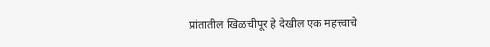प्रांतातील खिळचीपूर हे देखील एक महत्त्वाचे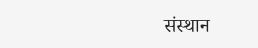संस्थान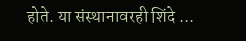होते. या संस्थानावरही शिंदे ...